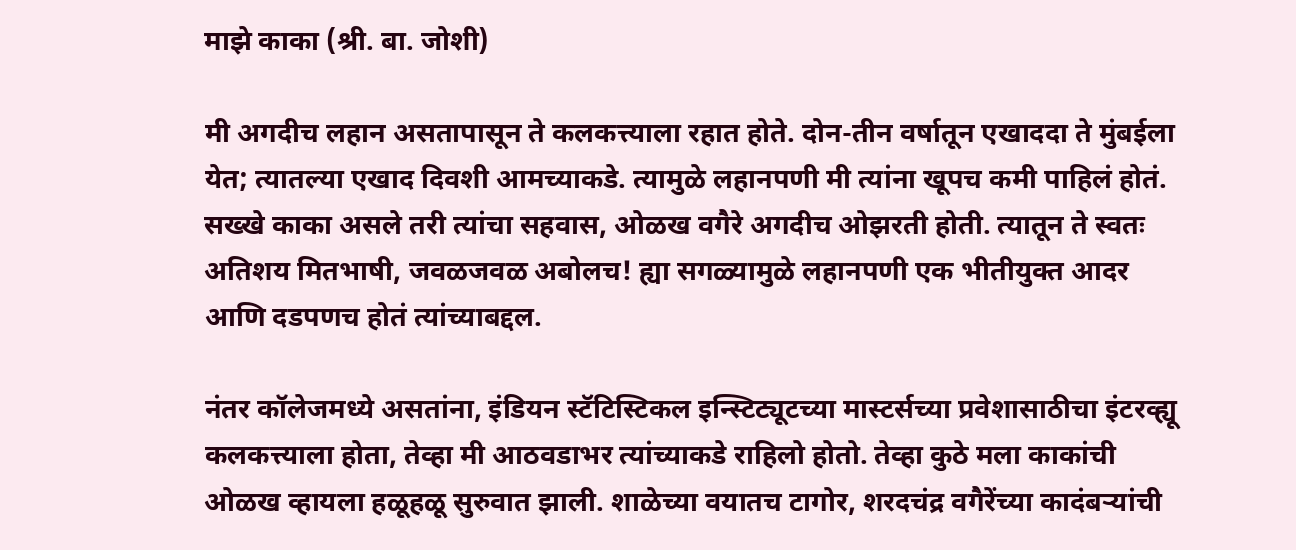माझे काका (श्री. बा. जोशी)

मी अगदीच लहान असतापासून ते कलकत्त्याला रहात होते. दोन-तीन वर्षातून एखाददा ते मुंबईला येत; त्यातल्या एखाद दिवशी आमच्याकडे. त्यामुळे लहानपणी मी त्यांना खूपच कमी पाहिलं होतं. सख्खे काका असले तरी त्यांचा सहवास, ओळख वगैरे अगदीच ओझरती होती. त्यातून ते स्वतः अतिशय मितभाषी, जवळजवळ अबोलच! ह्या सगळ्यामुळे लहानपणी एक भीतीयुक्त आदर आणि दडपणच होतं त्यांच्याबद्दल.

नंतर कॉलेजमध्ये असतांना, इंडियन स्टॅटिस्टिकल इन्स्टिट्यूटच्या मास्टर्सच्या प्रवेशासाठीचा इंटरव्ह्यू कलकत्त्याला होता, तेव्हा मी आठवडाभर त्यांच्याकडे राहिलो होतो. तेव्हा कुठे मला काकांची ओळख व्हायला हळूहळू सुरुवात झाली. शाळेच्या वयातच टागोर, शरदचंद्र वगैरेंच्या कादंबऱ्यांची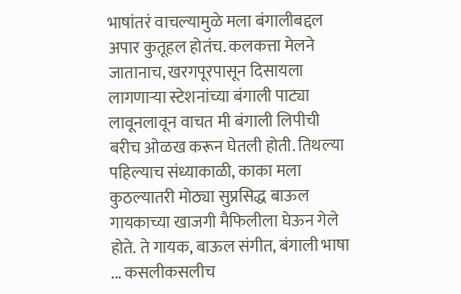भाषांतरं वाचल्यामुळे मला बंगालीबद्दल अपार कुतूहल होतंच. कलकत्ता मेलने जातानाच, खरगपूरपासून दिसायला लागणाऱ्या स्टेशनांच्या बंगाली पाट्या लावूनलावून वाचत मी बंगाली लिपीची बरीच ओळख करून घेतली होती. तिथल्या पहिल्याच संध्याकाळी, काका मला कुठल्यातरी मोठ्या सुप्रसिद्ध बाऊल गायकाच्या खाजगी मैफिलीला घेऊन गेले होते. ते गायक, बाऊल संगीत, बंगाली भाषा ... कसलीकसलीच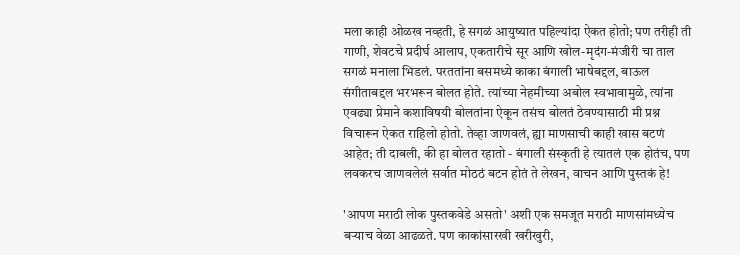मला काही ओळख नव्हती, हे सगळं आयुष्यात पहिल्यांदा ऐकत होतो; पण तरीही ती गाणी, शेवटचे प्रदीर्घ आलाप, एकतारीचे सूर आणि खोल-मृदंग-मंजीरी चा ताल सगळं मनाला भिडलं. परततांना बसमध्ये काका बंगाली भाषेबद्दल, बाऊल संगीताबद्दल भरभरून बोलत होते. त्यांच्या नेहमीच्या अबोल स्वभावामुळे, त्यांना एवढ्या प्रेमाने कशाविषयी बोलतांना ऐकून तसंच बोलतं ठेवण्यासाठी मी प्रश्न विचारून ऐकत राहिलो होतो. तेव्हा जाणवलं, ह्या माणसाची काही खास बटणं आहेत; ती दाबली, की हा बोलत रहातो - बंगाली संस्कृती हे त्यातलं एक होतंच, पण लवकरच जाणवलेलं सर्वात मोठठं बटन होतं ते लेखन, वाचन आणि पुस्तकं हे!

'आपण मराठी लोक पुस्तकवेडे असतो' अशी एक समजूत मराठी माणसांमध्येच बऱ्याच वेळा आढळते. पण काकांसारखी खरीखुरी,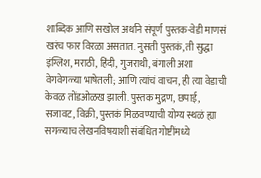शाब्दिक आणि सखोल अर्थाने संपूर्ण पुस्तक-वेडी माणसं खरंच फार विरळा असतात. नुसती पुस्तकं, ती सुद्धा इंग्लिश, मराठी, हिंदी, गुजराथी, बंगाली अशा वेगवेगळ्या भाषेतली; आणि त्यांचं वाचन, ही त्या वेडाची केवळ तोंडओळख झाली. पुस्तक मुद्रण, छपाई, सजावट, विक्री, पुस्तकं मिळवण्याची योग्य स्थळं ह्या सगळ्याच लेखनविषयाशी संबंधित गोष्टींमध्ये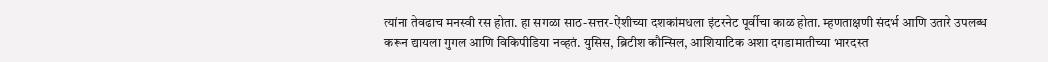त्यांना तेवढाच मनस्वी रस होता. हा सगळा साठ-सत्तर-ऐंशीच्या दशकांमधला इंटरनेट पूर्वीचा काळ होता. म्हणताक्षणी संदर्भ आणि उतारे उपलब्ध करून द्यायला गुगल आणि विकिपीडिया नव्हतं. युसिस, ब्रिटीश कौन्सिल, आशियाटिक अशा दगडामातीच्या भारदस्त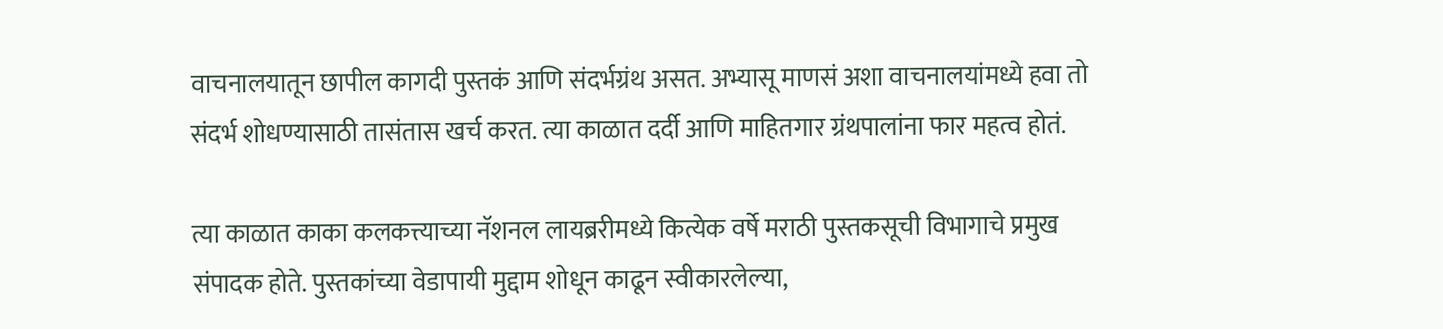वाचनालयातून छापील कागदी पुस्तकं आणि संदर्भग्रंथ असत. अभ्यासू माणसं अशा वाचनालयांमध्ये हवा तो संदर्भ शोधण्यासाठी तासंतास खर्च करत. त्या काळात दर्दी आणि माहितगार ग्रंथपालांना फार महत्व होतं.

त्या काळात काका कलकत्त्याच्या नॅशनल लायब्ररीमध्ये कित्येक वर्षे मराठी पुस्तकसूची विभागाचे प्रमुख संपादक होते. पुस्तकांच्या वेडापायी मुद्दाम शोधून काढून स्वीकारलेल्या,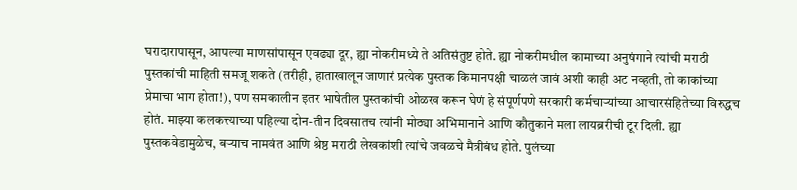घरादारापासून, आपल्या माणसांपासून एवढ्या दूर, ह्या नोकरीमध्ये ते अतिसंतुष्ट होते. ह्या नोकरीमधील कामाच्या अनुषंगाने त्यांची मराठी पुस्तकांची माहिती समजू शकते (तरीही, हाताखालून जाणारं प्रत्येक पुस्तक किमानपक्षी चाळलं जावं अशी काही अट नव्हती, तो काकांच्या प्रेमाचा भाग होता!), पण समकालीन इतर भाषेतील पुस्तकांची ओळख करून घेणं हे संपूर्णपणे सरकारी कर्मचाऱ्यांच्या आचारसंहितेच्या विरुद्धच होतं. माझ्या कलकत्त्याच्या पहिल्या दोन-तीन दिवसातच त्यांनी मोठ्या अभिमानाने आणि कौतुकाने मला लायब्ररीची टूर दिली. ह्या पुस्तकवेडामुळेच, बऱ्याच नामवंत आणि श्रेष्ठ मराठी लेखकांशी त्यांचे जवळचे मैत्रीबंध होते. पुलंच्या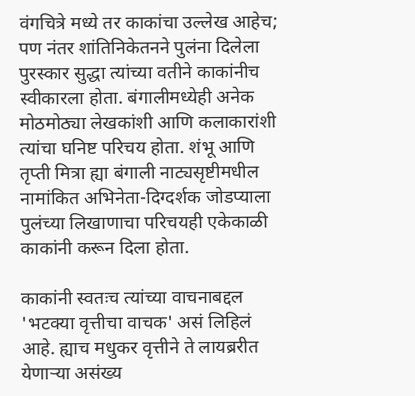वंगचित्रे मध्ये तर काकांचा उल्लेख आहेच; पण नंतर शांतिनिकेतनने पुलंना दिलेला पुरस्कार सुद्धा त्यांच्या वतीने काकांनीच स्वीकारला होता. बंगालीमध्येही अनेक मोठमोठ्या लेखकांशी आणि कलाकारांशी त्यांचा घनिष्ट परिचय होता. शंभू आणि तृप्ती मित्रा ह्या बंगाली नाट्यसृष्टीमधील नामांकित अभिनेता-दिग्दर्शक जोडप्याला पुलंच्या लिखाणाचा परिचयही एकेकाळी काकांनी करून दिला होता.

काकांनी स्वतःच त्यांच्या वाचनाबद्दल 'भटक्या वृत्तीचा वाचक' असं लिहिलं आहे. ह्याच मधुकर वृत्तीने ते लायब्ररीत येणाऱ्या असंख्य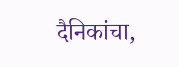दैनिकांचा,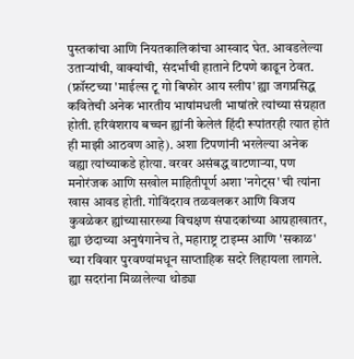पुस्तकांचा आणि नियतकालिकांचा आस्वाद घेत. आवडलेल्या उताऱ्यांची, वाक्यांची, संदर्भांची हाताने टिपणे काढून ठेवत. (फ्रॉस्टच्या 'माईल्स टू गो बिफोर आय स्लीप' ह्या जगप्रसिद्ध कवितेची अनेक भारतीय भाषांमधली भाषांतरे त्यांच्या संग्रहात होती. हरिवंशराय बच्चन ह्यांनी केलेलं हिंदी रूपांतरही त्यात होतं ही माझी आठवण आहे). अशा टिपणांनी भरलेल्या अनेक वह्या त्यांच्याकडे होत्या. वरवर असंबद्ध वाटणाऱ्या, पण मनोरंजक आणि सखोल माहितीपूर्ण अशा 'नगेट्स' ची त्यांना खास आवड होती. गोविंदराव तळवलकर आणि विजय कुवळेकर ह्यांच्यासारख्या विचक्षण संपादकांच्या आग्रहाखातर, ह्या छंदाच्या अनुषंगानेच ते, महाराष्ट्र टाइम्स आणि 'सकाळ' च्या रविवार पुरवण्यांमधून साप्ताहिक सदरे लिहायला लागले. ह्या सदरांना मिळालेल्या थोड्या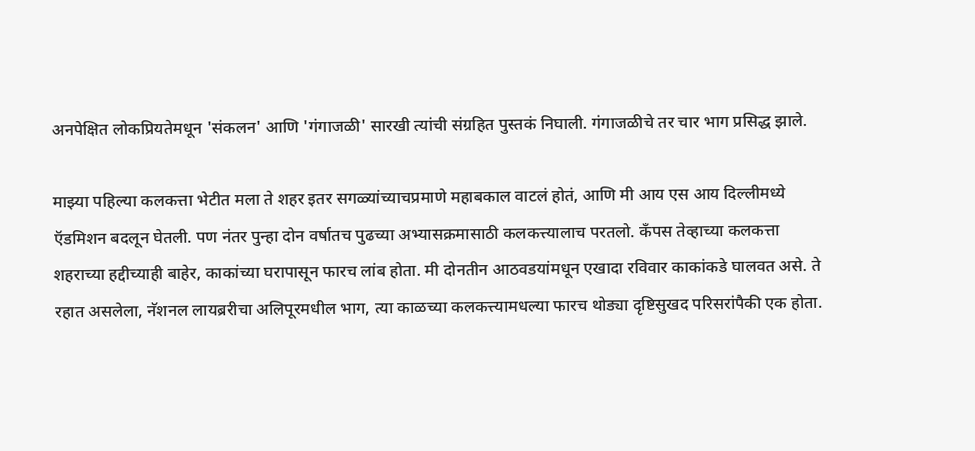अनपेक्षित लोकप्रियतेमधून 'संकलन' आणि 'गंगाजळी' सारखी त्यांची संग्रहित पुस्तकं निघाली. गंगाजळीचे तर चार भाग प्रसिद्ध झाले.

माझ्या पहिल्या कलकत्ता भेटीत मला ते शहर इतर सगळ्यांच्याचप्रमाणे महाबकाल वाटलं होतं, आणि मी आय एस आय दिल्लीमध्ये ऍडमिशन बदलून घेतली. पण नंतर पुन्हा दोन वर्षातच पुढच्या अभ्यासक्रमासाठी कलकत्त्यालाच परतलो. कॅंपस तेव्हाच्या कलकत्ता शहराच्या हद्दीच्याही बाहेर, काकांच्या घरापासून फारच लांब होता. मी दोनतीन आठवडयांमधून एखादा रविवार काकांकडे घालवत असे. ते रहात असलेला, नॅशनल लायब्ररीचा अलिपूरमधील भाग, त्या काळच्या कलकत्त्यामधल्या फारच थोड्या दृष्टिसुखद परिसरांपैकी एक होता.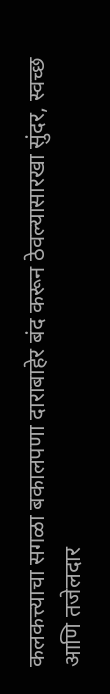कलकत्त्याचा सगळा बकालपणा दाराबाहेर बंद करून ठेवल्यासारखा सुंदर, स्वच्छ आणि तजेलदार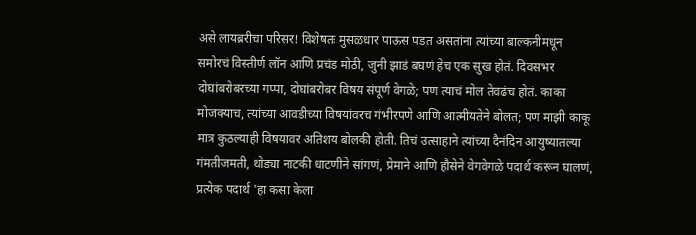असे लायब्ररीचा परिसर! विशेषतः मुसळधार पाऊस पडत असतांना त्यांच्या बाल्कनीमधून समोरचं विस्तीर्ण लॉन आणि प्रचंड मोठी, जुनी झाडं बघणं हेच एक सुख होतं. दिवसभर दोघांबरोबरच्या गप्पा, दोघांबरोबर विषय संपूर्ण वेगळे; पण त्याचं मोल तेवढंच होतं. काका मोजक्याच, त्यांच्या आवडीच्या विषयांवरच गंभीरपणे आणि आत्मीयतेने बोलत; पण माझी काकू मात्र कुठल्याही विषयावर अतिशय बोलकी होती. तिचं उत्साहाने त्यांच्या दैनंदिन आयुष्यातल्या गंमतीजमती, थोड्या नाटकी धाटणीने सांगणं, प्रेमाने आणि हौसेने वेगवेगळे पदार्थ करून घालणं, प्रत्येक पदार्थ 'हा कसा केला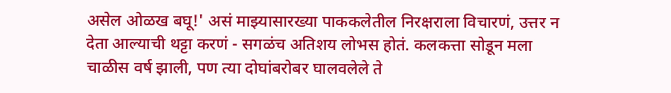असेल ओळख बघू!' असं माझ्यासारख्या पाककलेतील निरक्षराला विचारणं, उत्तर न देता आल्याची थट्टा करणं - सगळंच अतिशय लोभस होतं. कलकत्ता सोडून मला चाळीस वर्ष झाली, पण त्या दोघांबरोबर घालवलेले ते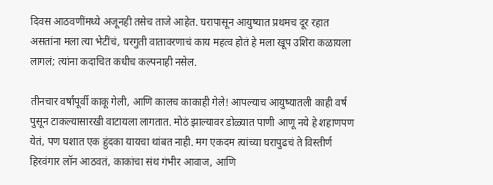दिवस आठवणींमध्ये अजूनही तसेच ताजे आहेत. घरापासून आयुष्यात प्रथमच दूर रहात असतांना मला त्या भेटींचं, घरगुती वातावरणाचं काय महत्व होतं हे मला खूप उशिरा कळायला लागलं; त्यांना कदाचित कधीच कल्पनाही नसेल.

तीनचार वर्षांपूर्वी काकू गेली, आणि कालच काकाही गेले! आपल्याच आयुष्यातली काही वर्ष पुसून टाकल्यासारखी वाटायला लागतात. मोठं झाल्यावर डोळ्यात पाणी आणू नये हे शहाणपण येतं, पण घशात एक हुंदका यायचा थांबत नाही. मग एकदम त्यांच्या घरापुढचं ते विस्तीर्ण हिरवंगार लॉन आठवतं, काकांचा संथ गंभीर आवाज, आणि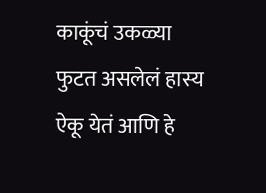काकूंचं उकळ्या फुटत असलेलं हास्य ऐकू येतं आणि हे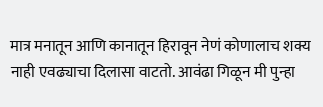मात्र मनातून आणि कानातून हिरावून नेणं कोणालाच शक्य नाही एवढ्याचा दिलासा वाटतो. आवंढा गिळून मी पुन्हा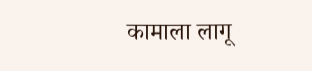कामाला लागू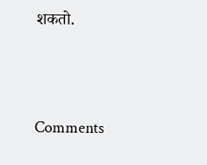शकतो.



Comments